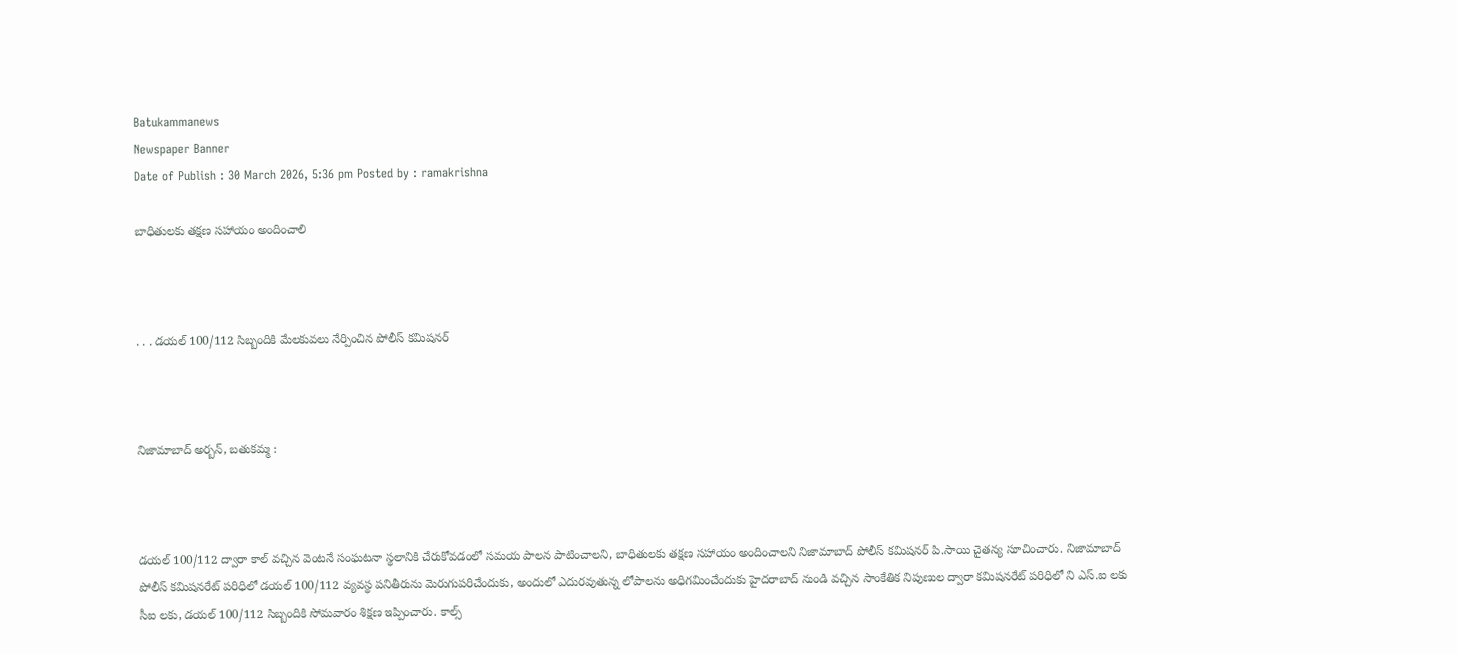Batukammanews
Newspaper Banner
Date of Publish : 30 March 2026, 5:36 pm Posted by : ramakrishna

బాధితులకు తక్షణ సహాయం అందించాలి



. . . డయల్ 100/112 సిబ్బందికి మేలకువలు నేర్పించిన పోలీస్ కమిషనర్



నిజామాబాద్ అర్బన్, బతుకమ్మ :



డయల్ 100/112 ద్వారా కాల్ వచ్చిన వెంటనే సంఘటనా స్థలానికి చేరుకోవడంలో సమయ పాలన పాటించాలని, బాధితులకు తక్షణ సహాయం అందించాలని నిజామాబాద్ పోలీస్ కమిషనర్ పి.సాయి చైతన్య సూచించారు. నిజామాబాద్ పోలీస్ కమిషనరేట్ పరిధిలో డయల్ 100/112 వ్యవస్థ పనితీరును మెరుగుపరిచేందుకు, అందులో ఎదురవుతున్న లోపాలను అధిగమించేందుకు హైదరాబాద్ నుండి వచ్చిన సాంకేతిక నిపుణుల ద్వారా కమిషనరేట్ పరిధిలో ని ఎస్.ఐ లకు సీఐ లకు, డయల్ 100/112 సిబ్బందికి సోమవారం శిక్షణ ఇప్పించారు. కాల్స్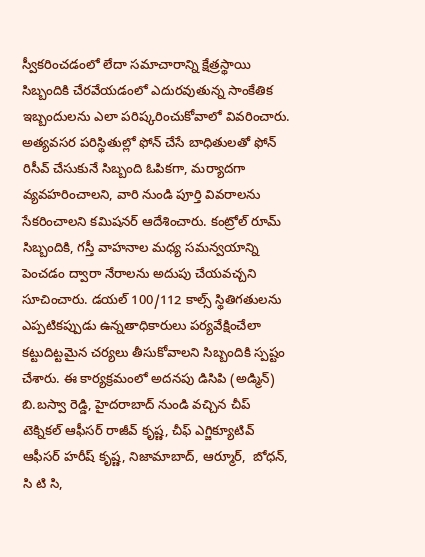స్వీకరించడంలో లేదా సమాచారాన్ని క్షేత్రస్థాయి సిబ్బందికి చేరవేయడంలో ఎదురవుతున్న సాంకేతిక ఇబ్బందులను ఎలా పరిష్కరించుకోవాలో వివరించారు. అత్యవసర పరిస్థితుల్లో ఫోన్ చేసే బాధితులతో ఫోన్ రిసీవ్ చేసుకునే సిబ్బంది ఓపికగా, మర్యాదగా వ్యవహరించాలని, వారి నుండి పూర్తి వివరాలను సేకరించాలని కమిషనర్ ఆదేశించారు. కంట్రోల్ రూమ్ సిబ్బందికి, గస్తీ వాహనాల మధ్య సమన్వయాన్ని పెంచడం ద్వారా నేరాలను అదుపు చేయవచ్చని సూచించారు. డయల్ 100/112 కాల్స్ స్థితిగతులను ఎప్పటికప్పుడు ఉన్నతాధికారులు పర్యవేక్షించేలా కట్టుదిట్టమైన చర్యలు తీసుకోవాలని సిబ్బందికి స్పష్టం చేశారు. ఈ కార్యక్రమంలో అదనపు డిసిపి (అడ్మిన్) బి.బస్వా రెడ్డి, హైదరాబాద్ నుండి వచ్చిన చీప్ టెక్నికల్ ఆఫీసర్ రాజీవ్ కృష్ణ, చీఫ్ ఎగ్జిక్యూటివ్ ఆఫీసర్ హరీష్ కృష్ణ, నిజామాబాద్, ఆర్మూర్,  బోధన్, సి టి సి,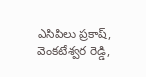ఎసిపిలు ప్రకాష్, వెంకటేశ్వర రెడ్డి,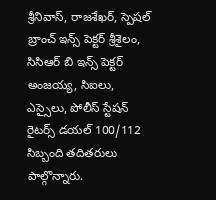శ్రీనివాస్, రాజశేఖర్, స్పెషల్ బ్రాంచ్ ఇన్స్ పెక్టర్ శ్రీశైలం, సిసిఆర్ బి ఇన్స్ పెక్టర్ అంజయ్య, సిఐలు, ఎస్సైలు, పోలీస్ స్టేషన్ రైటర్స్ డయల్ 100/112 సిబ్బంది తదితరులు పాల్గొన్నారు.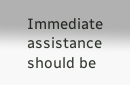Immediate assistance should be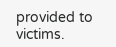provided to victims.